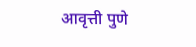आवृत्ती पुणे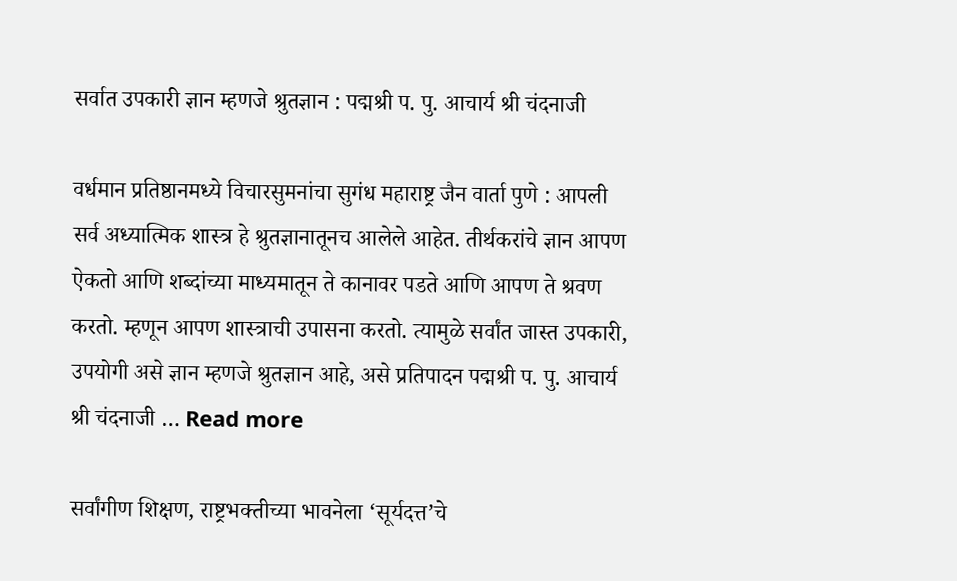सर्वात उपकारी ज्ञान म्हणजे श्रुतज्ञान : पद्मश्री प. पु. आचार्य श्री चंदनाजी

वर्धमान प्रतिष्ठानमध्ये विचारसुमनांचा सुगंध महाराष्ट्र जैन वार्ता पुणे : आपली सर्व अध्यात्मिक शास्त्र हे श्रुतज्ञानातूनच आलेले आहेत. तीर्थकरांचे ज्ञान आपण ऐकतो आणि शब्दांच्या माध्यमातून ते कानावर पडते आणि आपण ते श्रवण करतो. म्हणून आपण शास्त्राची उपासना करतो. त्यामुळे सर्वांत जास्त उपकारी, उपयोगी असे ज्ञान म्हणजे श्रुतज्ञान आहे, असे प्रतिपादन पद्मश्री प. पु. आचार्य श्री चंदनाजी … Read more

सर्वांगीण शिक्षण, राष्ट्रभक्तीच्या भावनेला ‘सूर्यदत्त’चे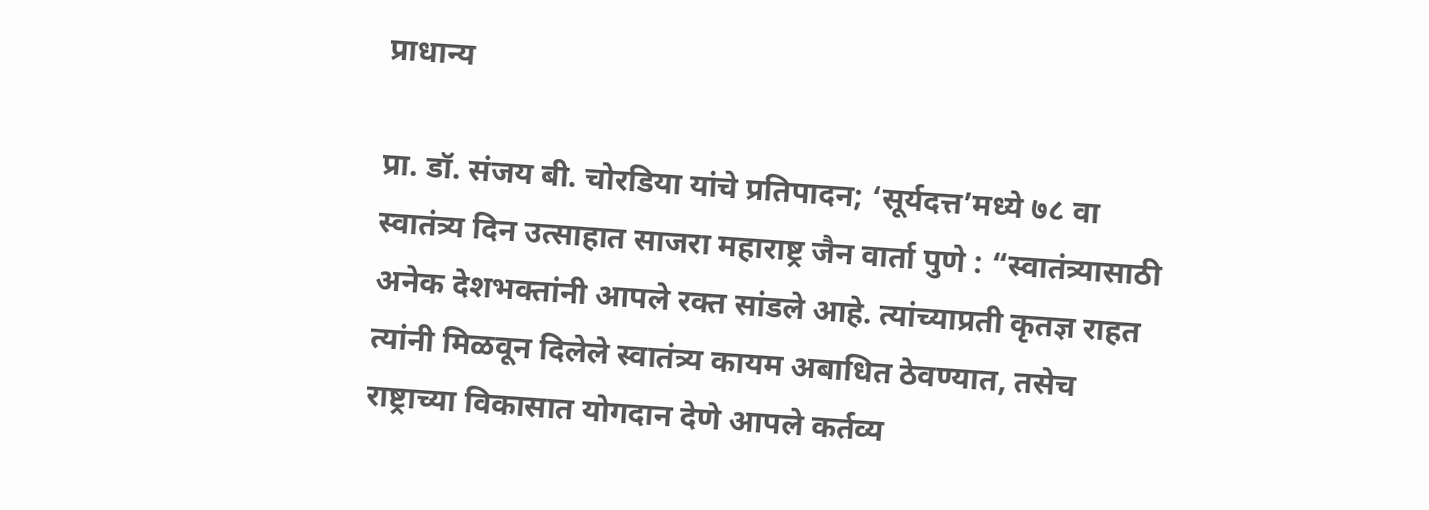प्राधान्य

प्रा. डॉ. संजय बी. चोरडिया यांचे प्रतिपादन; ‘सूर्यदत्त’मध्ये ७८ वा स्वातंत्र्य दिन उत्साहात साजरा महाराष्ट्र जैन वार्ता पुणे : “स्वातंत्र्यासाठी अनेक देशभक्तांनी आपले रक्त सांडले आहे. त्यांच्याप्रती कृतज्ञ राहत त्यांनी मिळवून दिलेले स्वातंत्र्य कायम अबाधित ठेवण्यात, तसेच राष्ट्राच्या विकासात योगदान देणे आपले कर्तव्य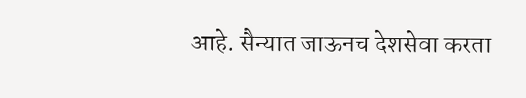आहे. सैन्यात जाऊनच देशसेवा करता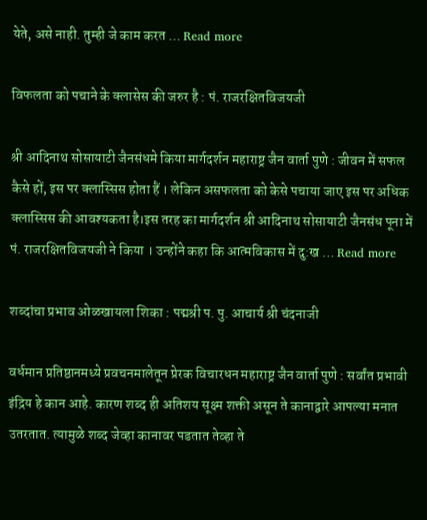येते, असे नाही. तुम्ही जे काम करत … Read more

विफलता को पचाने के क्लासेस की जरुर है : पं. राजरक्षितविजयजी

श्री आदिनाथ सोसायाटी जैनसंधमे किया मार्गदर्शन महाराष्ट्र जैन वार्ता पुणे : जीवन में सफल कैसे हों, इस पर क्लास्सिस होता हैं । लेकिन असफलता को केसे पचाया जाए इस पर अधिक क्लास्सिस की आवश्यकता है।इस तरह का मार्गदर्शन श्री आदिनाथ सोसायाटी जैनसंध पूना में पं. राजरक्षितविजयजी ने किया । उन्होंने कहा कि आत्मविकास में दु:ख … Read more

शब्दांचा प्रभाव ओळखायला शिका : पद्मश्री प. पु. आचार्य श्री चंदनाजी

वर्धमान प्रतिष्ठानमध्ये प्रवचनमालेतून प्रेरक विचारधन महाराष्ट्र जैन वार्ता पुणे : सर्वांत प्रभावी इंद्रिय हे कान आहे. कारण शब्द ही अतिशय सूक्ष्म शक्ती असून ते कानाद्वारे आपल्या मनात उतरतात. त्यामुळे शब्द जेव्हा कानावर पडतात तेव्हा ते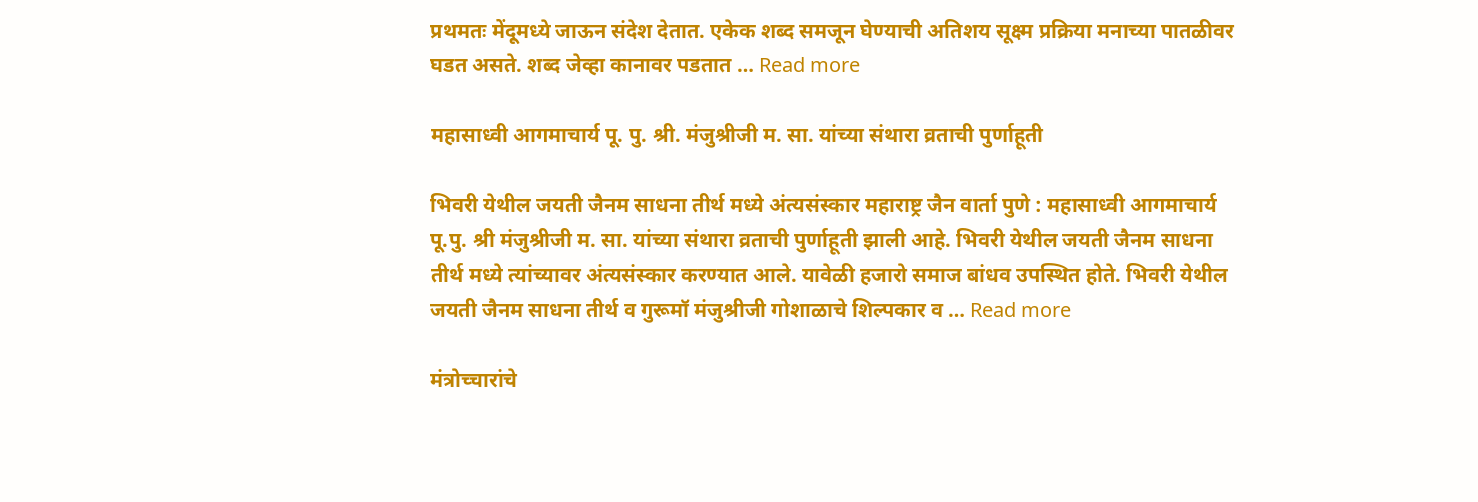प्रथमतः मेंदूमध्ये जाऊन संदेश देतात. एकेक शब्द समजून घेण्याची अतिशय सूक्ष्म प्रक्रिया मनाच्या पातळीवर घडत असते. शब्द जेव्हा कानावर पडतात … Read more

महासाध्वी आगमाचार्य पू. पु. श्री. मंजुश्रीजी म. सा. यांच्या संथारा व्रताची पुर्णाहूती

भिवरी येथील जयती जैनम साधना तीर्थ मध्ये अंत्यसंस्कार महाराष्ट्र जैन वार्ता पुणे : महासाध्वी आगमाचार्य पू.पु. श्री मंजुश्रीजी म. सा. यांच्या संथारा व्रताची पुर्णाहूती झाली आहे. भिवरी येथील जयती जैनम साधना तीर्थ मध्ये त्यांच्यावर अंत्यसंस्कार करण्यात आले. यावेळी हजारो समाज बांधव उपस्थित होते. भिवरी येथील जयती जैनम साधना तीर्थ व गुरूमॉ मंजुश्रीजी गोशाळाचे शिल्पकार व … Read more

मंत्रोच्चारांचे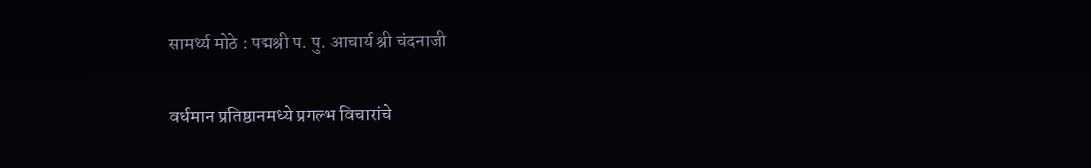सामर्थ्य मोठे : पद्मश्री प. पु. आचार्य श्री चंदनाजी

वर्धमान प्रतिष्ठानमध्ये प्रगल्भ विचारांचे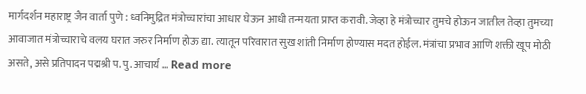मार्गदर्शन महाराष्ट्र जैन वार्ता पुणे : ध्वनिमुद्रित मंत्रोच्चारांचा आधार घेऊन आधी तन्मयता प्राप्त करावी. जेव्हा हे मंत्रोच्चार तुमचे होऊन जातील तेव्हा तुमच्या आवाजात मंत्रोच्चाराचे वलय घरात जरुर निर्माण होऊ द्या. त्यातून परिवारात सुख शांती निर्माण होण्यास मदत होईल. मंत्रांचा प्रभाव आणि शक्ती खूप मोठी असते, असे प्रतिपादन पद्मश्री प. पु. आचार्य … Read more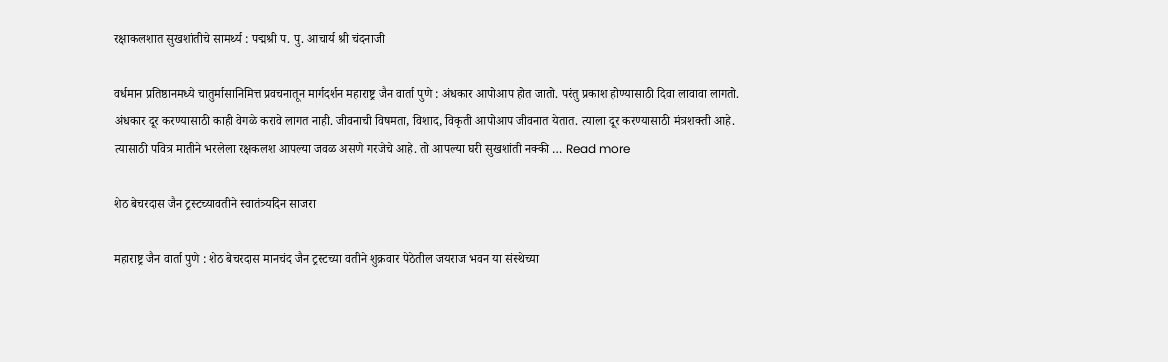रक्षाकलशात सुखशांतीचे सामर्थ्य : पद्मश्री प. पु. आचार्य श्री चंदनाजी

वर्धमान प्रतिष्ठानमध्ये चातुर्मासानिमित्त प्रवचनातून मार्गदर्शन महाराष्ट्र जैन वार्ता पुणे : अंधकार आपोआप होत जातो. परंतु प्रकाश होण्यासाठी दिवा लावावा लागतो. अंधकार दूर करण्यासाठी काही वेगळे करावे लागत नाही. जीवनाची विषमता, विशाद, विकृती आपोआप जीवनात येतात. त्याला दूर करण्यासाठी मंत्रशक्ती आहे. त्यासाठी पवित्र मातीने भरलेला रक्षकलश आपल्या जवळ असणे गरजेचे आहे. तो आपल्या घरी सुखशांती नक्की … Read more

शेठ बेचरदास जैन ट्रस्टच्यावतीने स्वातंत्र्यदिन साजरा

महाराष्ट्र जैन वार्ता पुणे : शेठ बेचरदास मानचंद जैन ट्रस्टच्या वतीने शुक्रवार पेठेतील जयराज भवन या संस्थेच्या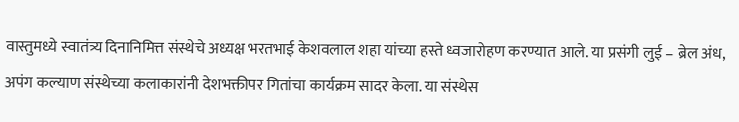वास्तुमध्ये स्वातंत्र्य दिनानिमित्त संस्थेचे अध्यक्ष भरतभाई केशवलाल शहा यांच्या हस्ते ध्वजारोहण करण्यात आले. या प्रसंगी लुई – ब्रेल अंध, अपंग कल्याण संस्थेच्या कलाकारांनी देशभक्तीपर गितांचा कार्यक्रम सादर केला. या संस्थेस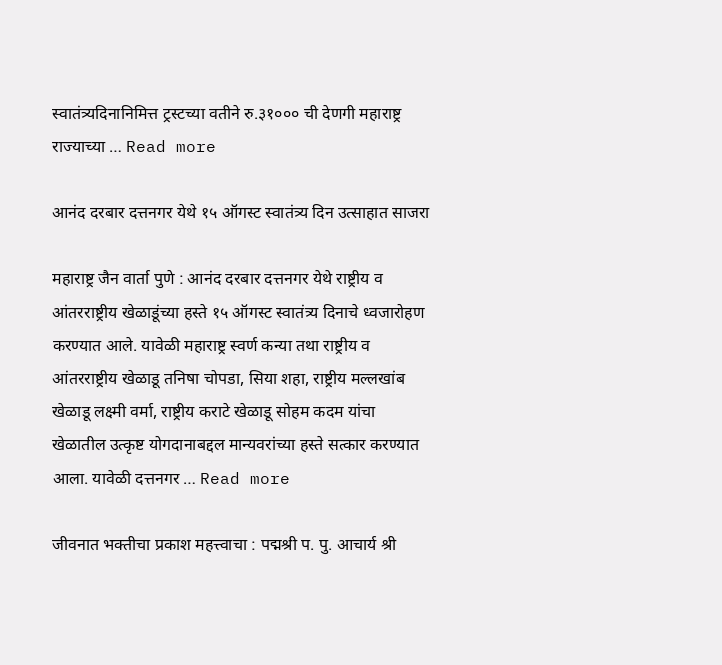स्वातंत्र्यदिनानिमित्त ट्रस्टच्या वतीने रु.३१००० ची देणगी महाराष्ट्र राज्याच्या … Read more

आनंद दरबार दत्तनगर येथे १५ ऑगस्ट स्वातंत्र्य दिन उत्साहात साजरा

महाराष्ट्र जैन वार्ता पुणे : आनंद दरबार दत्तनगर येथे राष्ट्रीय व आंतरराष्ट्रीय खेळाडूंच्या हस्ते १५ ऑगस्ट स्वातंत्र्य दिनाचे ध्वजारोहण करण्यात आले. यावेळी महाराष्ट्र स्वर्ण कन्या तथा राष्ट्रीय व आंतरराष्ट्रीय खेळाडू तनिषा चोपडा, सिया शहा, राष्ट्रीय मल्लखांब खेळाडू लक्ष्मी वर्मा, राष्ट्रीय कराटे खेळाडू सोहम कदम यांचा खेळातील उत्कृष्ट योगदानाबद्दल मान्यवरांच्या हस्ते सत्कार करण्यात आला. यावेळी दत्तनगर … Read more

जीवनात भक्तीचा प्रकाश महत्त्वाचा : पद्मश्री प. पु. आचार्य श्री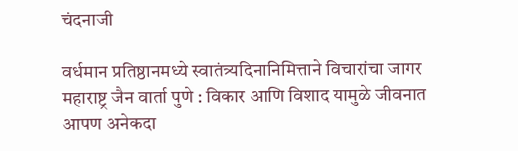चंदनाजी

वर्धमान प्रतिष्ठानमध्ये स्वातंत्र्यदिनानिमित्ताने विचारांचा जागर महाराष्ट्र जैन वार्ता पुणे : विकार आणि विशाद यामुळे जीवनात आपण अनेकदा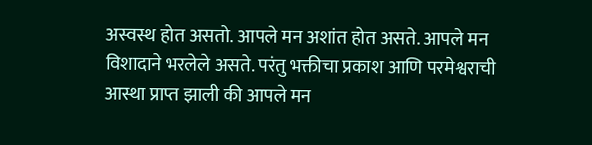अस्वस्थ होत असतो. आपले मन अशांत होत असते. आपले मन विशादाने भरलेले असते. परंतु भक्तीचा प्रकाश आणि परमेश्वराची आस्था प्राप्त झाली की आपले मन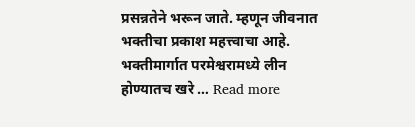प्रसन्नतेने भरून जाते. म्हणून जीवनात भक्तीचा प्रकाश महत्त्वाचा आहे. भक्तीमार्गात परमेश्वरामध्ये लीन होण्यातच खरे … Read more